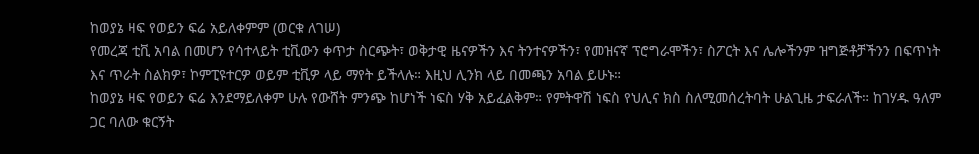ከወያኔ ዛፍ የወይን ፍሬ አይለቀምም (ወርቁ ለገሠ)
የመረጃ ቲቪ አባል በመሆን የሳተላይት ቲቪውን ቀጥታ ስርጭት፣ ወቅታዊ ዜናዎችን እና ትንተናዎችን፣ የመዝናኛ ፕሮግራሞችን፣ ስፖርት እና ሌሎችንም ዝግጅቶቻችንን በፍጥነት እና ጥራት ስልክዎ፣ ኮምፒዩተርዎ ወይም ቲቪዎ ላይ ማየት ይችላሉ። እዚህ ሊንክ ላይ በመጫን አባል ይሁኑ።
ከወያኔ ዛፍ የወይን ፍሬ እንደማይለቀም ሁሉ የውሸት ምንጭ ከሆነች ነፍስ ሃቅ አይፈልቅም። የምትዋሽ ነፍስ የህሊና ክስ ስለሚመሰረትባት ሁልጊዜ ታፍራለች። ከገሃዱ ዓለም ጋር ባለው ቁርኝት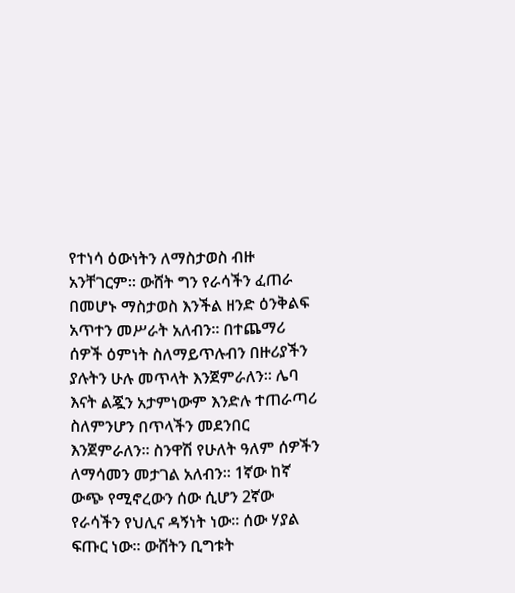የተነሳ ዕውነትን ለማስታወስ ብዙ አንቸገርም። ውሸት ግን የራሳችን ፈጠራ በመሆኑ ማስታወስ እንችል ዘንድ ዕንቅልፍ አጥተን መሥራት አለብን። በተጨማሪ ሰዎች ዕምነት ስለማይጥሉብን በዙሪያችን ያሉትን ሁሉ መጥላት እንጀምራለን። ሌባ እናት ልጇን አታምነውም እንድሉ ተጠራጣሪ ስለምንሆን በጥላችን መደንበር እንጀምራለን። ስንዋሽ የሁለት ዓለም ሰዎችን ለማሳመን መታገል አለብን። 1ኛው ከኛ ውጭ የሚኖረውን ሰው ሲሆን 2ኛው የራሳችን የህሊና ዳኝነት ነው። ሰው ሃያል ፍጡር ነው። ውሸትን ቢግቱት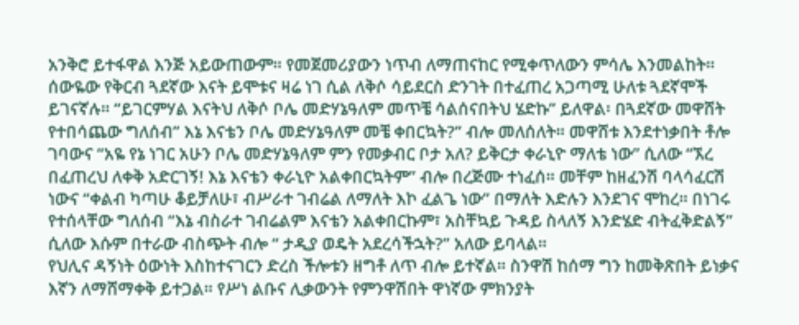አንቅሮ ይተፋዋል እንጅ አይውጠውም። የመጀመሪያውን ነጥብ ለማጠናከር የሚቀጥለውን ምሳሌ እንመልከት።
ሰውዬው የቅርብ ጓደኛው እናት ይሞቱና ዛሬ ነገ ሲል ለቅሶ ሳይደርስ ድንገት በተፈጠረ አጋጣሚ ሁለቱ ጓደኛሞች ይገናኛሉ። “ይገርምሃል እናትህ ለቅሶ ቦሌ መድሃኔዓለም መጥቼ ሳልሰናበትህ ሄድኩ” ይለዋል፡ በጓደኛው መዋሸት የተበሳጨው ግለሰብ” እኔ እናቴን ቦሌ መድሃኔዓለም መቼ ቀበርኳት?” ብሎ መለሰለት። መዋሸቱ እንደተነቃበት ቶሎ ገባውና “አዬ የኔ ነገር አሁን ቦሌ መድሃኔዓለም ምን የመቃብር ቦታ አለ? ይቅርታ ቀራኒዮ ማለቴ ነው” ሲለው “ኧረ በፈጠረህ ለቀቅ አድርገኝ! እኔ እናቴን ቀራኒዮ አልቀበርኳትም” ብሎ በረጅሙ ተነፈሰ። መቸም ከዘፈንሽ ባላሳፈርሽ ነውና “ቀልብ ካጣሁ ቆይቻለሁ፣ ብሥራተ ገብሬል ለማለት እኮ ፈልጌ ነው” በማለት እድሉን እንደገና ሞከረ። በነገሩ የተሰላቸው ግለሰብ “እኔ ብስራተ ገብሬልም እናቴን አልቀበርኩም፣ አስቸኳይ ጉዳይ ስላለኝ እንድሄድ ብትፈቅድልኝ” ሲለው እሱም በተራው ብስጭት ብሎ “ ታዲያ ወዴት አደረሳችኋት?” አለው ይባላል።
የህሊና ዳኝነት ዕውነት እስከተናገርን ድረስ ችሎቱን ዘግቶ ለጥ ብሎ ይተኛል። ስንዋሽ ከሰማ ግን ከመቅጽበት ይነቃና እኛን ለማሸማቀቅ ይተጋል። የሥነ ልቡና ሊቃውንት የምንዋሽበት ዋነኛው ምክንያት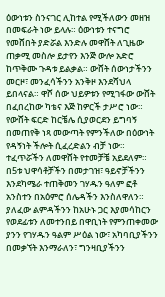ዕውነቱን ስንናገር ሊከተል የሚችለውን መዘዝ በመፍራት ነው ይላሉ። ዕውነቱን ተናግሮ የመሸበት ያድሯል እንድሉ መዋሸት ለጊዜው ጠቃሚ መስሎ ይታየን እንጅ ውሎ አድሮ ከጥቅሙ ጉዳቱ ይልቃል። ውሸት ሰውነታችንን መርዞ፣ መንፈሳችንን አንቅዞ እንደሻህላ ይበላናል። ዋሾ ሰው ህይዎቱን የሚገፋው ውሸት በፈበረከው ካቴና እጅ ከዎርች ታሥሮ ነው። የውሸት ፍርድ ከርቼሌ ሲያወርደን ይግባኝ በመጠየቅ ነጻ መውጣት የምንችለው በዕውነት የዳኝነት ችሎት ሲፈረድልን ብቻ ነው።
ተፈጥሯችን ለመዋሸት የተመቻቼ አይደለም። በ5ቱ ህዋሳቶቻችን በመታገዝ፣ ዓይኖቻችንን እንደካሜራ ተጠቅመን ገሃዱን ዓለም ፎቶ አንስተን በአዕምሮ ሰሌዳችን እንስለዋለን። ያለፈው ልምዳችንን ከአሁኑ ጋር እያመሳከርን የወደፊቱን ለመተንበይ በዋቢነት የምንጠቀመው ያንን የገሃዱን ዓልም ሥዕል ነው፣ አካባቢያችንን በመቃኘት እንማራለን፣ ግንዛቢያችንን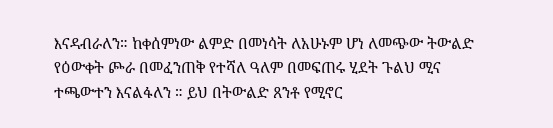እናዳብራለን። ከቀሰምነው ልምድ በመነሳት ለአሁኑም ሆነ ለመጭው ትውልድ የዕውቀት ጮራ በመፈንጠቅ የተሻለ ዓለም በመፍጠሩ ሂደት ጉልህ ሚና ተጫውተን እናልፋለን ። ይህ በትውልድ ጸንቶ የሚኖር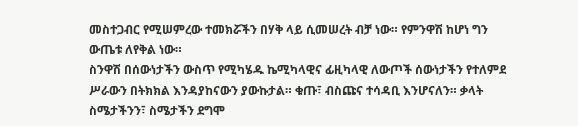መስተጋብር የሚሠምረው ተመክሯችን በሃቅ ላይ ሲመሠረት ብቻ ነው። የምንዋሽ ከሆነ ግን ውጤቱ ለየቅል ነው።
ስንዋሽ በሰውነታችን ውስጥ የሚካሄዱ ኬሚካላዊና ፊዚካላዊ ለውጦች ሰውነታችን የተለምደ ሥራውን በትክክል እንዳያከናውን ያውኩታል። ቁጡ፣ ብስጩና ተሳዳቢ እንሆናለን። ቃላት ስሜታችንን፣ ስሜታችን ደግሞ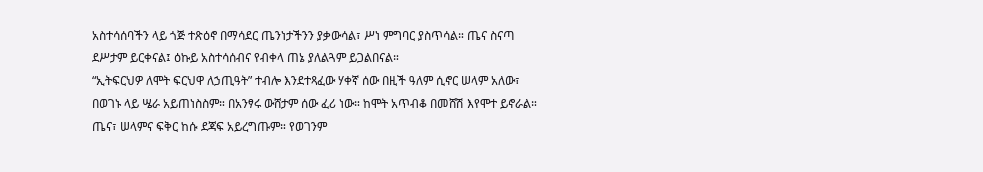አስተሳሰባችን ላይ ጎጅ ተጽዕኖ በማሳደር ጤንነታችንን ያቃውሳል፣ ሥነ ምግባር ያስጥሳል። ጤና ስናጣ ደሥታም ይርቀናል፤ ዕኩይ አስተሳሰብና የብቀላ ጠኔ ያለልጓም ይጋልበናል።
“ኢትፍርህዎ ለሞት ፍርህዋ ለኃጢዓት” ተብሎ እንደተጻፈው ሃቀኛ ሰው በዚች ዓለም ሲኖር ሠላም አለው፣ በወገኑ ላይ ሤራ አይጠነስስም። በአንፃሩ ውሸታም ሰው ፈሪ ነው። ከሞት አጥብቆ በመሸሽ እየሞተ ይኖራል። ጤና፣ ሠላምና ፍቅር ከሱ ደጃፍ አይረግጡም። የወገንም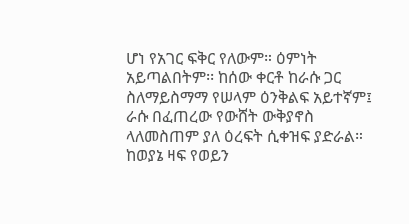ሆነ የአገር ፍቅር የለውም። ዕምነት አይጣልበትም፡፡ ከሰው ቀርቶ ከራሱ ጋር ስለማይስማማ የሠላም ዕንቅልፍ አይተኛም፤ ራሱ በፈጠረው የውሸት ውቅያኖስ ላለመስጠም ያለ ዕረፍት ሲቀዝፍ ያድራል። ከወያኔ ዛፍ የወይን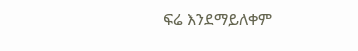ፍሬ እንደማይለቀም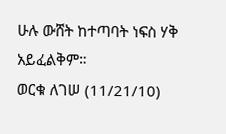ሁሉ ውሸት ከተጣባት ነፍስ ሃቅ አይፈልቅም።
ወርቁ ለገሠ (11/21/10)